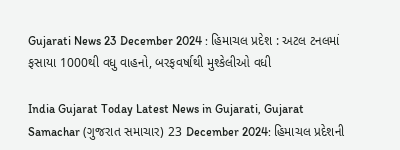Gujarati News 23 December 2024 : હિમાચલ પ્રદેશ : અટલ ટનલમાં ફસાયા 1000થી વધુ વાહનો, બરફવર્ષાથી મુશ્કેલીઓ વધી

India Gujarat Today Latest News in Gujarati, Gujarat Samachar (ગુજરાત સમાચાર) 23 December 2024: હિમાચલ પ્રદેશની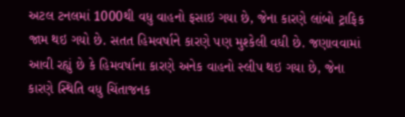અટલ ટનલમાં 1000થી વધુ વાહનો ફસાઇ ગયા છે, જેના કારણે લાંબો ટ્રાફિક જામ થઇ ગયો છે. સતત હિમવર્ષાને કારણે પણ મુશ્કેલી વધી છે. જણાવવામાં આવી રહ્યું છે કે હિમવર્ષાના કારણે અનેક વાહનો સ્લીપ થઇ ગયા છે, જેના કારણે સ્થિતિ વધુ ચિંતાજનક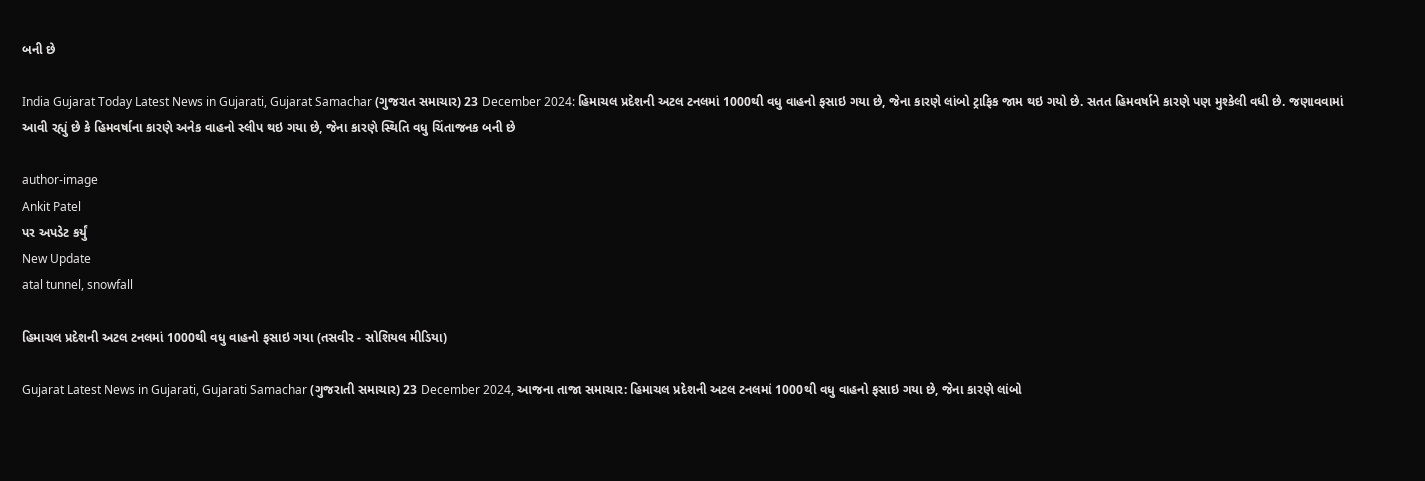બની છે

India Gujarat Today Latest News in Gujarati, Gujarat Samachar (ગુજરાત સમાચાર) 23 December 2024: હિમાચલ પ્રદેશની અટલ ટનલમાં 1000થી વધુ વાહનો ફસાઇ ગયા છે, જેના કારણે લાંબો ટ્રાફિક જામ થઇ ગયો છે. સતત હિમવર્ષાને કારણે પણ મુશ્કેલી વધી છે. જણાવવામાં આવી રહ્યું છે કે હિમવર્ષાના કારણે અનેક વાહનો સ્લીપ થઇ ગયા છે, જેના કારણે સ્થિતિ વધુ ચિંતાજનક બની છે

author-image
Ankit Patel
પર અપડેટ કર્યું
New Update
atal tunnel, snowfall

હિમાચલ પ્રદેશની અટલ ટનલમાં 1000થી વધુ વાહનો ફસાઇ ગયા (તસવીર - સોશિયલ મીડિયા)

Gujarat Latest News in Gujarati, Gujarati Samachar (ગુજરાતી સમાચાર) 23 December 2024, આજના તાજા સમાચાર: હિમાચલ પ્રદેશની અટલ ટનલમાં 1000થી વધુ વાહનો ફસાઇ ગયા છે, જેના કારણે લાંબો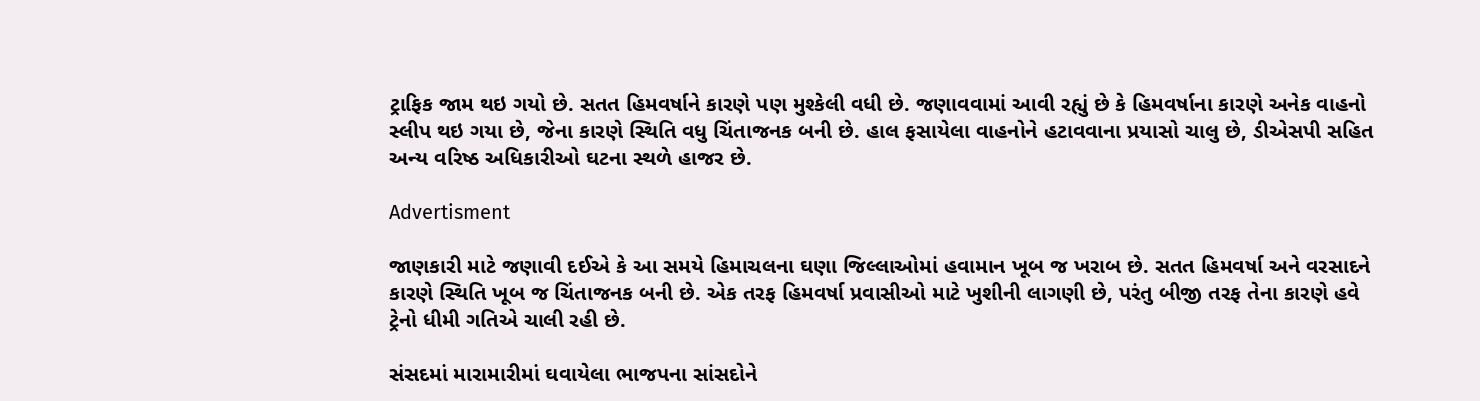ટ્રાફિક જામ થઇ ગયો છે. સતત હિમવર્ષાને કારણે પણ મુશ્કેલી વધી છે. જણાવવામાં આવી રહ્યું છે કે હિમવર્ષાના કારણે અનેક વાહનો સ્લીપ થઇ ગયા છે, જેના કારણે સ્થિતિ વધુ ચિંતાજનક બની છે. હાલ ફસાયેલા વાહનોને હટાવવાના પ્રયાસો ચાલુ છે, ડીએસપી સહિત અન્ય વરિષ્ઠ અધિકારીઓ ઘટના સ્થળે હાજર છે.

Advertisment

જાણકારી માટે જણાવી દઈએ કે આ સમયે હિમાચલના ઘણા જિલ્લાઓમાં હવામાન ખૂબ જ ખરાબ છે. સતત હિમવર્ષા અને વરસાદને કારણે સ્થિતિ ખૂબ જ ચિંતાજનક બની છે. એક તરફ હિમવર્ષા પ્રવાસીઓ માટે ખુશીની લાગણી છે, પરંતુ બીજી તરફ તેના કારણે હવે ટ્રેનો ધીમી ગતિએ ચાલી રહી છે.

સંસદમાં મારામારીમાં ઘવાયેલા ભાજપના સાંસદોને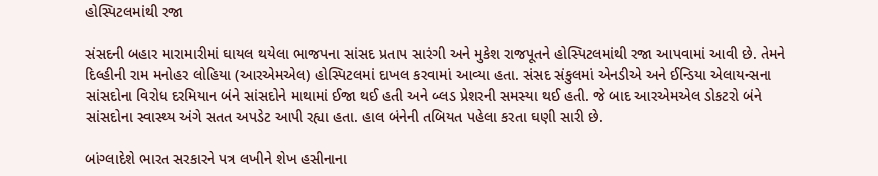હોસ્પિટલમાંથી રજા

સંસદની બહાર મારામારીમાં ઘાયલ થયેલા ભાજપના સાંસદ પ્રતાપ સારંગી અને મુકેશ રાજપૂતને હોસ્પિટલમાંથી રજા આપવામાં આવી છે. તેમને દિલ્હીની રામ મનોહર લોહિયા (આરએમએલ) હોસ્પિટલમાં દાખલ કરવામાં આવ્યા હતા. સંસદ સંકુલમાં એનડીએ અને ઈન્ડિયા એલાયન્સના સાંસદોના વિરોધ દરમિયાન બંને સાંસદોને માથામાં ઈજા થઈ હતી અને બ્લડ પ્રેશરની સમસ્યા થઈ હતી. જે બાદ આરએમએલ ડોકટરો બંને સાંસદોના સ્વાસ્થ્ય અંગે સતત અપડેટ આપી રહ્યા હતા. હાલ બંનેની તબિયત પહેલા કરતા ઘણી સારી છે.

બાંગ્લાદેશે ભારત સરકારને પત્ર લખીને શેખ હસીનાના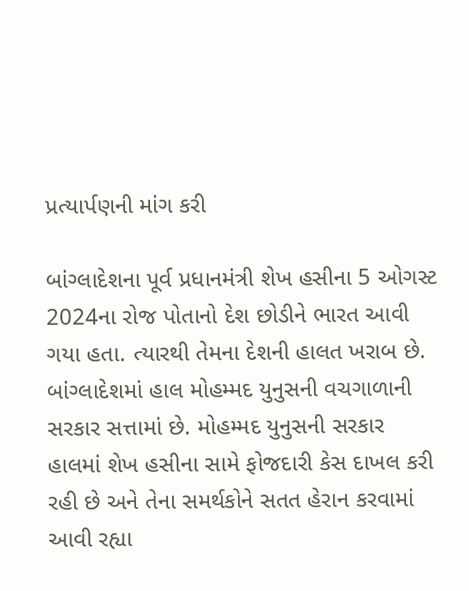પ્રત્યાર્પણની માંગ કરી

બાંગ્લાદેશના પૂર્વ પ્રધાનમંત્રી શેખ હસીના 5 ઓગસ્ટ 2024ના રોજ પોતાનો દેશ છોડીને ભારત આવી ગયા હતા. ત્યારથી તેમના દેશની હાલત ખરાબ છે. બાંગ્લાદેશમાં હાલ મોહમ્મદ યુનુસની વચગાળાની સરકાર સત્તામાં છે. મોહમ્મદ યુનુસની સરકાર હાલમાં શેખ હસીના સામે ફોજદારી કેસ દાખલ કરી રહી છે અને તેના સમર્થકોને સતત હેરાન કરવામાં આવી રહ્યા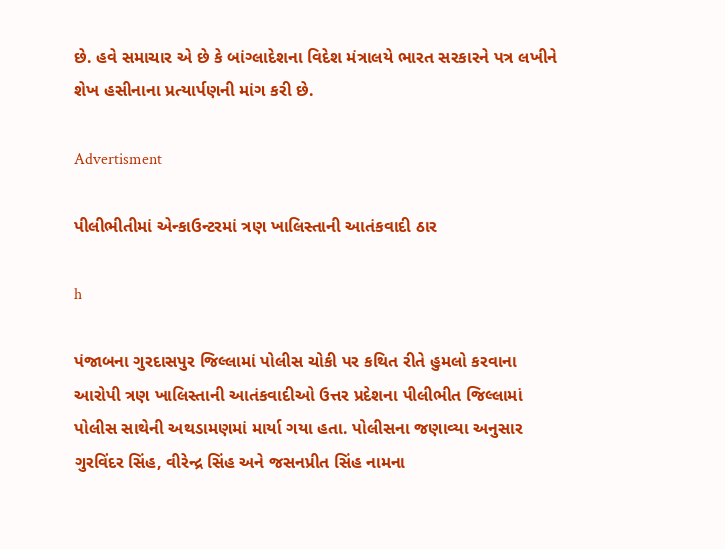છે. હવે સમાચાર એ છે કે બાંગ્લાદેશના વિદેશ મંત્રાલયે ભારત સરકારને પત્ર લખીને શેખ હસીનાના પ્રત્યાર્પણની માંગ કરી છે.

Advertisment

પીલીભીતીમાં એન્કાઉન્ટરમાં ત્રણ ખાલિસ્તાની આતંકવાદી ઠાર

h

પંજાબના ગુરદાસપુર જિલ્લામાં પોલીસ ચોકી પર કથિત રીતે હુમલો કરવાના આરોપી ત્રણ ખાલિસ્તાની આતંકવાદીઓ ઉત્તર પ્રદેશના પીલીભીત જિલ્લામાં પોલીસ સાથેની અથડામણમાં માર્યા ગયા હતા. પોલીસના જણાવ્યા અનુસાર ગુરવિંદર સિંહ, વીરેન્દ્ર સિંહ અને જસનપ્રીત સિંહ નામના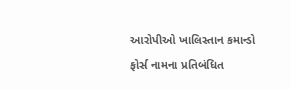આરોપીઓ ખાલિસ્તાન કમાન્ડો ફોર્સ નામના પ્રતિબંધિત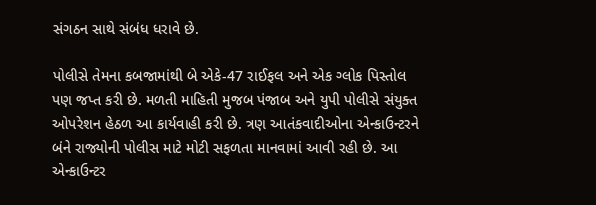સંગઠન સાથે સંબંધ ધરાવે છે.

પોલીસે તેમના કબજામાંથી બે એકે-47 રાઈફલ અને એક ગ્લોક પિસ્તોલ પણ જપ્ત કરી છે. મળતી માહિતી મુજબ પંજાબ અને યુપી પોલીસે સંયુક્ત ઓપરેશન હેઠળ આ કાર્યવાહી કરી છે. ત્રણ આતંકવાદીઓના એન્કાઉન્ટરને બંને રાજ્યોની પોલીસ માટે મોટી સફળતા માનવામાં આવી રહી છે. આ એન્કાઉન્ટર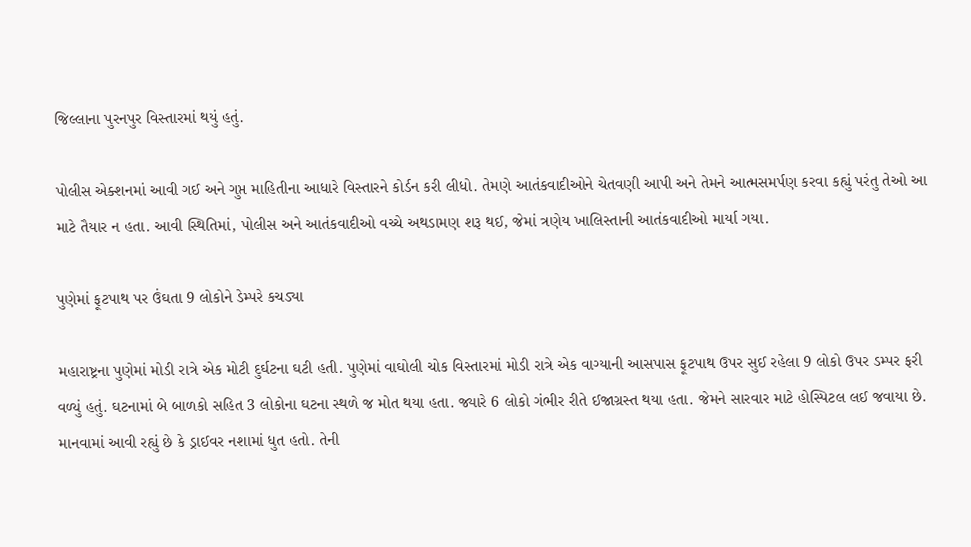જિલ્લાના પુરનપુર વિસ્તારમાં થયું હતું.

પોલીસ એક્શનમાં આવી ગઈ અને ગુપ્ત માહિતીના આધારે વિસ્તારને કોર્ડન કરી લીધો. તેમણે આતંકવાદીઓને ચેતવણી આપી અને તેમને આત્મસમર્પણ કરવા કહ્યું પરંતુ તેઓ આ માટે તૈયાર ન હતા. આવી સ્થિતિમાં, પોલીસ અને આતંકવાદીઓ વચ્ચે અથડામણ શરૂ થઈ, જેમાં ત્રણેય ખાલિસ્તાની આતંકવાદીઓ માર્યા ગયા.

પુણેમાં ફૂટપાથ પર ઉંઘતા 9 લોકોને ડેમ્પરે કચડ્યા

મહારાષ્ટ્રના પુણેમાં મોડી રાત્રે એક મોટી દુર્ઘટના ઘટી હતી. પુણેમાં વાઘોલી ચોક વિસ્તારમાં મોડી રાત્રે એક વાગ્યાની આસપાસ ફૂટપાથ ઉપર સુઈ રહેલા 9 લોકો ઉપર ડમ્પર ફરી વળ્યું હતું. ઘટનામાં બે બાળકો સહિત 3 લોકોના ઘટના સ્થળે જ મોત થયા હતા. જ્યારે 6 લોકો ગંભીર રીતે ઈજાગ્રસ્ત થયા હતા. જેમને સારવાર માટે હોસ્પિટલ લઈ જવાયા છે. માનવામાં આવી રહ્યું છે કે ડ્રાઈવર નશામાં ધુત હતો. તેની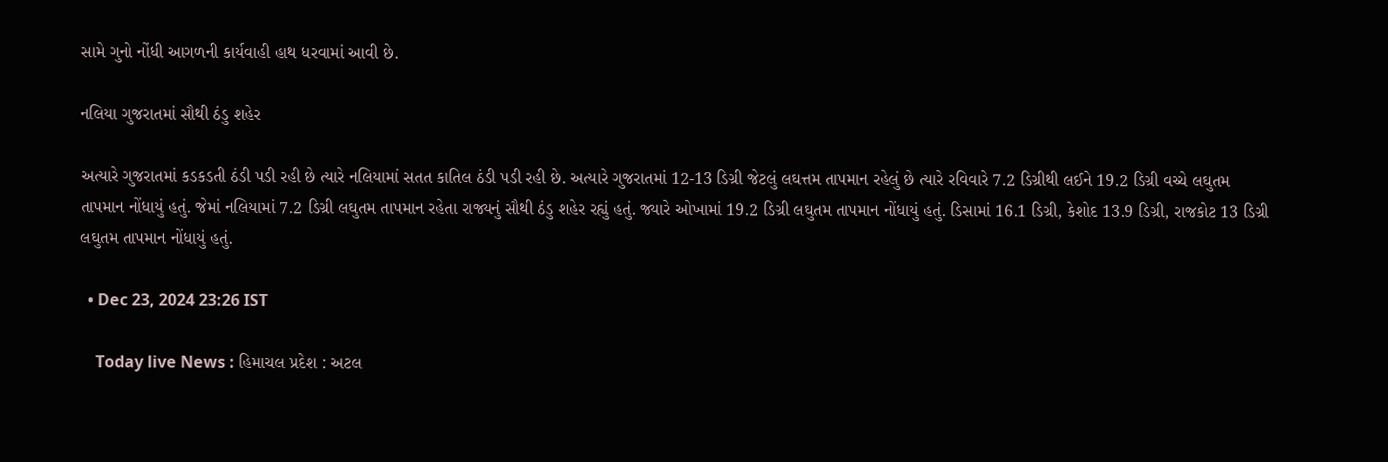સામે ગુનો નોંધી આગળની કાર્યવાહી હાથ ધરવામાં આવી છે.

નલિયા ગુજરાતમાં સૌથી ઠંડુ શહેર

અત્યારે ગુજરાતમાં કડકડતી ઠંડી પડી રહી છે ત્યારે નલિયામાં સતત કાતિલ ઠંડી પડી રહી છે. અત્યારે ગુજરાતમાં 12-13 ડિગ્રી જેટલું લઘત્તમ તાપમાન રહેલું છે ત્યારે રવિવારે 7.2 ડિગ્રીથી લઈને 19.2 ડિગ્રી વચ્ચે લઘુતમ તાપમાન નોંધાયું હતું. જેમાં નલિયામાં 7.2 ડિગ્રી લઘુતમ તાપમાન રહેતા રાજ્યનું સૌથી ઠંડુ શહેર રહ્યું હતું. જ્યારે ઓખામાં 19.2 ડિગ્રી લઘુતમ તાપમાન નોંધાયું હતું. ડિસામાં 16.1 ડિગ્રી, કેશોદ 13.9 ડિગ્રી, રાજકોટ 13 ડિગ્રી લઘુતમ તાપમાન નોંધાયું હતું.

  • Dec 23, 2024 23:26 IST

    Today live News : હિમાચલ પ્રદેશ : અટલ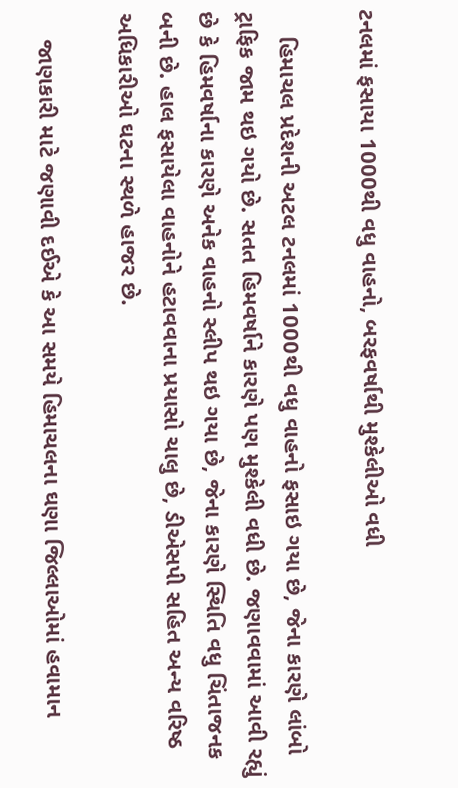ટનલમાં ફસાયા 1000થી વધુ વાહનો, બરફવર્ષાથી મુશ્કેલીઓ વધી

    હિમાચલ પ્રદેશની અટલ ટનલમાં 1000થી વધુ વાહનો ફસાઇ ગયા છે, જેના કારણે લાંબો ટ્રાફિક જામ થઇ ગયો છે. સતત હિમવર્ષાને કારણે પણ મુશ્કેલી વધી છે. જણાવવામાં આવી રહ્યું છે કે હિમવર્ષાના કારણે અનેક વાહનો સ્લીપ થઇ ગયા છે, જેના કારણે સ્થિતિ વધુ ચિંતાજનક બની છે. હાલ ફસાયેલા વાહનોને હટાવવાના પ્રયાસો ચાલુ છે, ડીએસપી સહિત અન્ય વરિષ્ઠ અધિકારીઓ ઘટના સ્થળે હાજર છે.

    જાણકારી માટે જણાવી દઈએ કે આ સમયે હિમાચલના ઘણા જિલ્લાઓમાં હવામાન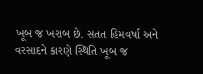ખૂબ જ ખરાબ છે. સતત હિમવર્ષા અને વરસાદને કારણે સ્થિતિ ખૂબ જ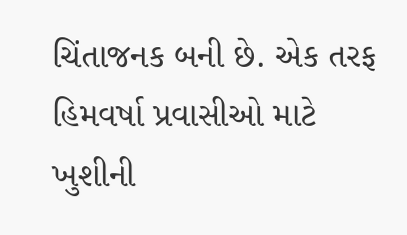ચિંતાજનક બની છે. એક તરફ હિમવર્ષા પ્રવાસીઓ માટે ખુશીની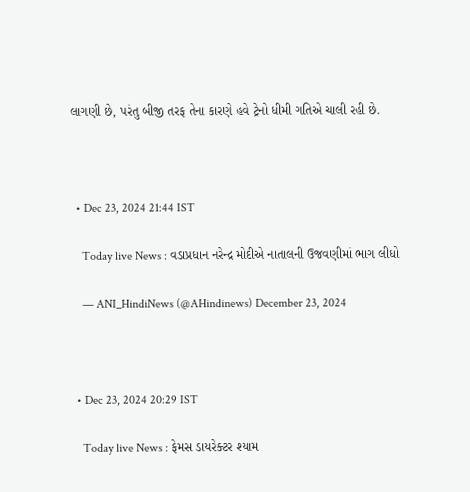લાગણી છે, પરંતુ બીજી તરફ તેના કારણે હવે ટ્રેનો ધીમી ગતિએ ચાલી રહી છે.



  • Dec 23, 2024 21:44 IST

    Today live News : વડાપ્રધાન નરેન્દ્ર મોદીએ નાતાલની ઉજવણીમાં ભાગ લીધો

    — ANI_HindiNews (@AHindinews) December 23, 2024



  • Dec 23, 2024 20:29 IST

    Today live News : ફેમસ ડાયરેક્ટર શ્યામ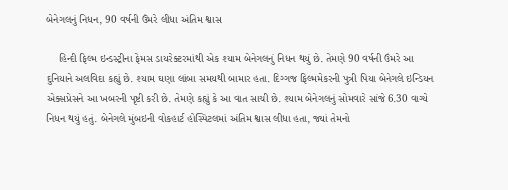બેનેગલનું નિધન, 90 વર્ષની ઉંમરે લીધા અંતિમ શ્વાસ

    હિન્દી ફિલ્મ ઇન્ડસ્ટ્રીના ફેમસ ડાયરેક્ટરમાંથી એક શ્યામ બેનેગલનું નિધન થયું છે. તેમણે 90 વર્ષની ઉંમરે આ દુનિયાને અલવિદા કહ્યું છે. શ્યામ ઘણા લાંબા સમયથી બામાર હતા. દિગ્ગજ ફિલ્મમેકરની પુત્રી પિયા બેનેગલે ઇન્ડિયન એક્સપ્રેસને આ ખબરની પૃષ્ટી કરી છે. તેમણે કહ્યું કે આ વાત સાચી છે. શ્યામ બેનેગલનું સોમવારે સાંજે 6.30 વાગ્યે નિધન થયું હતું. બેનેગલે મુંબઇની વોકહાર્ટ હોસ્પિટલમાં અંતિમ શ્વાસ લીધા હતા, જ્યાં તેમનો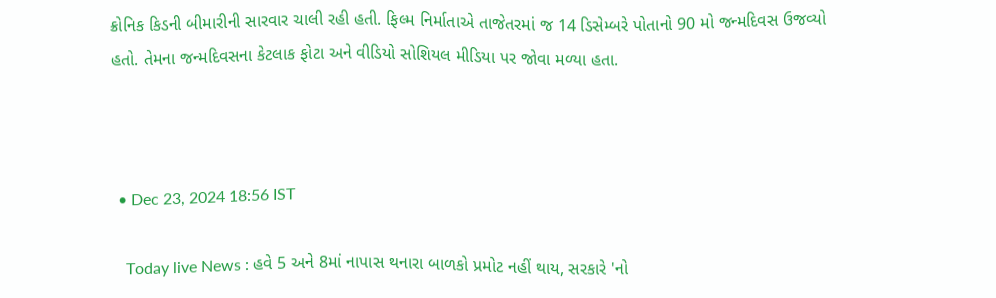ક્રોનિક કિડની બીમારીની સારવાર ચાલી રહી હતી. ફિલ્મ નિર્માતાએ તાજેતરમાં જ 14 ડિસેમ્બરે પોતાનો 90 મો જન્મદિવસ ઉજવ્યો હતો. તેમના જન્મદિવસના કેટલાક ફોટા અને વીડિયો સોશિયલ મીડિયા પર જોવા મળ્યા હતા.



  • Dec 23, 2024 18:56 IST

    Today live News : હવે 5 અને 8માં નાપાસ થનારા બાળકો પ્રમોટ નહીં થાય, સરકારે 'નો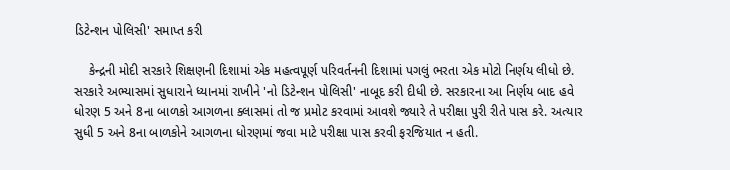ડિટેન્શન પોલિસી' સમાપ્ત કરી

    કેન્દ્રની મોદી સરકારે શિક્ષણની દિશામાં એક મહત્વપૂર્ણ પરિવર્તનની દિશામાં પગલું ભરતા એક મોટો નિર્ણય લીધો છે. સરકારે અભ્યાસમાં સુધારાને ધ્યાનમાં રાખીને 'નો ડિટેન્શન પોલિસી' નાબૂદ કરી દીધી છે. સરકારના આ નિર્ણય બાદ હવે ધોરણ 5 અને 8ના બાળકો આગળના ક્લાસમાં તો જ પ્રમોટ કરવામાં આવશે જ્યારે તે પરીક્ષા પુરી રીતે પાસ કરે. અત્યાર સુધી 5 અને 8ના બાળકોને આગળના ધોરણમાં જવા માટે પરીક્ષા પાસ કરવી ફરજિયાત ન હતી.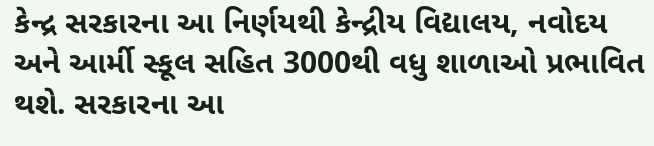કેન્દ્ર સરકારના આ નિર્ણયથી કેન્દ્રીય વિદ્યાલય, નવોદય અને આર્મી સ્કૂલ સહિત 3000થી વધુ શાળાઓ પ્રભાવિત થશે. સરકારના આ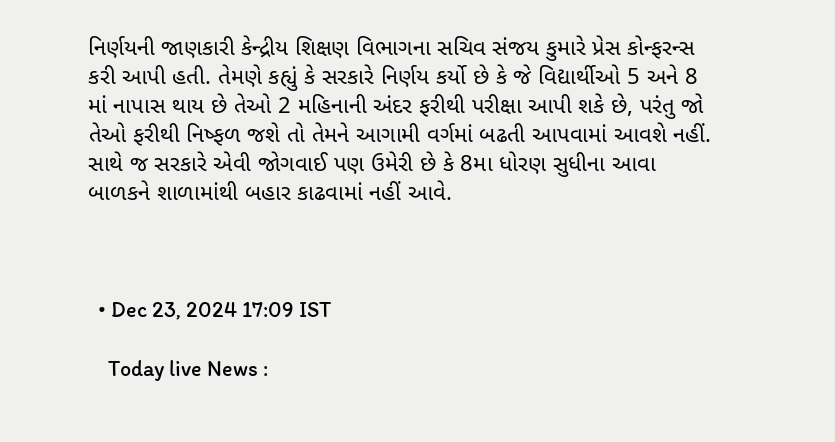નિર્ણયની જાણકારી કેન્દ્રીય શિક્ષણ વિભાગના સચિવ સંજય કુમારે પ્રેસ કોન્ફરન્સ કરી આપી હતી. તેમણે કહ્યું કે સરકારે નિર્ણય કર્યો છે કે જે વિદ્યાર્થીઓ 5 અને 8 માં નાપાસ થાય છે તેઓ 2 મહિનાની અંદર ફરીથી પરીક્ષા આપી શકે છે, પરંતુ જો તેઓ ફરીથી નિષ્ફળ જશે તો તેમને આગામી વર્ગમાં બઢતી આપવામાં આવશે નહીં. સાથે જ સરકારે એવી જોગવાઈ પણ ઉમેરી છે કે 8મા ધોરણ સુધીના આવા બાળકને શાળામાંથી બહાર કાઢવામાં નહીં આવે.



  • Dec 23, 2024 17:09 IST

    Today live News :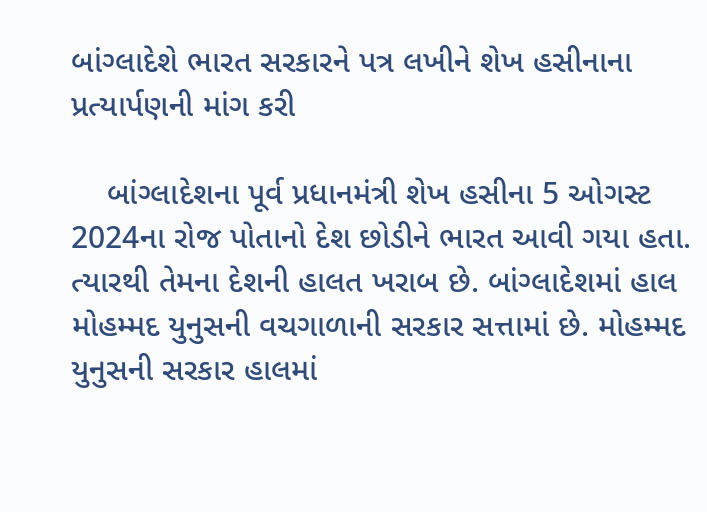બાંગ્લાદેશે ભારત સરકારને પત્ર લખીને શેખ હસીનાના પ્રત્યાર્પણની માંગ કરી

    બાંગ્લાદેશના પૂર્વ પ્રધાનમંત્રી શેખ હસીના 5 ઓગસ્ટ 2024ના રોજ પોતાનો દેશ છોડીને ભારત આવી ગયા હતા. ત્યારથી તેમના દેશની હાલત ખરાબ છે. બાંગ્લાદેશમાં હાલ મોહમ્મદ યુનુસની વચગાળાની સરકાર સત્તામાં છે. મોહમ્મદ યુનુસની સરકાર હાલમાં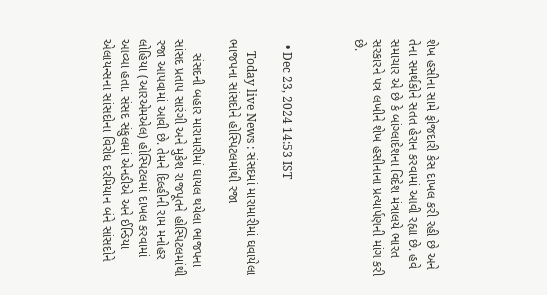શેખ હસીના સામે ફોજદારી કેસ દાખલ કરી રહી છે અને તેના સમર્થકોને સતત હેરાન કરવામાં આવી રહ્યા છે. હવે સમાચાર એ છે કે બાંગ્લાદેશના વિદેશ મંત્રાલયે ભારત સરકારને પત્ર લખીને શેખ હસીનાના પ્રત્યાર્પણની માંગ કરી છે.



  • Dec 23, 2024 14:53 IST

    Today live News : સંસદમાં મારામારીમાં ઘવાયેલા ભાજપના સાંસદોને હોસ્પિટલમાંથી રજા

    સંસદની બહાર મારામારીમાં ઘાયલ થયેલા ભાજપના સાંસદ પ્રતાપ સારંગી અને મુકેશ રાજપૂતને હોસ્પિટલમાંથી રજા આપવામાં આવી છે. તેમને દિલ્હીની રામ મનોહર લોહિયા (આરએમએલ) હોસ્પિટલમાં દાખલ કરવામાં આવ્યા હતા. સંસદ સંકુલમાં એનડીએ અને ઈન્ડિયા એલાયન્સના સાંસદોના વિરોધ દરમિયાન બંને સાંસદોને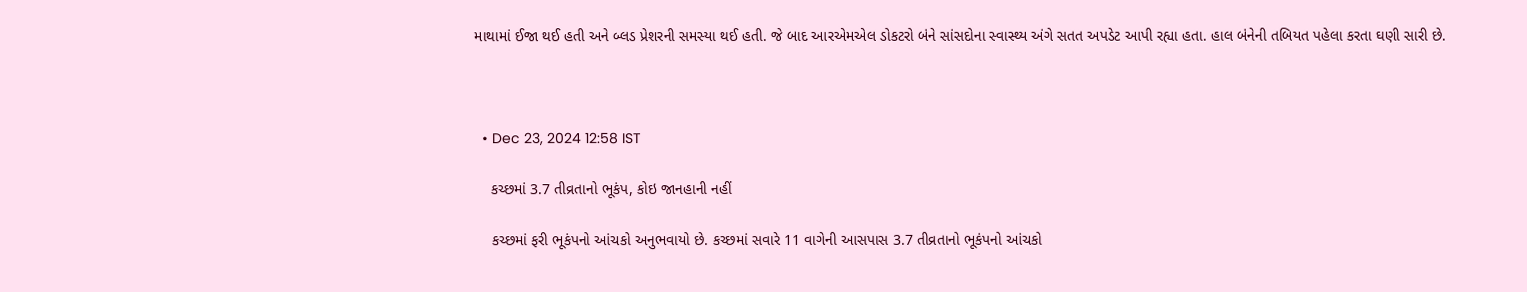માથામાં ઈજા થઈ હતી અને બ્લડ પ્રેશરની સમસ્યા થઈ હતી. જે બાદ આરએમએલ ડોકટરો બંને સાંસદોના સ્વાસ્થ્ય અંગે સતત અપડેટ આપી રહ્યા હતા. હાલ બંનેની તબિયત પહેલા કરતા ઘણી સારી છે.



  • Dec 23, 2024 12:58 IST

    કચ્છમાં 3.7 તીવ્રતાનો ભૂકંપ, કોઇ જાનહાની નહીં

    કચ્છમાં ફરી ભૂકંપનો આંચકો અનુભવાયો છે. કચ્છમાં સવારે 11 વાગેની આસપાસ 3.7 તીવ્રતાનો ભૂકંપનો આંચકો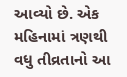આવ્યો છે. એક મહિનામાં ત્રણથી વધુ તીવ્રતાનો આ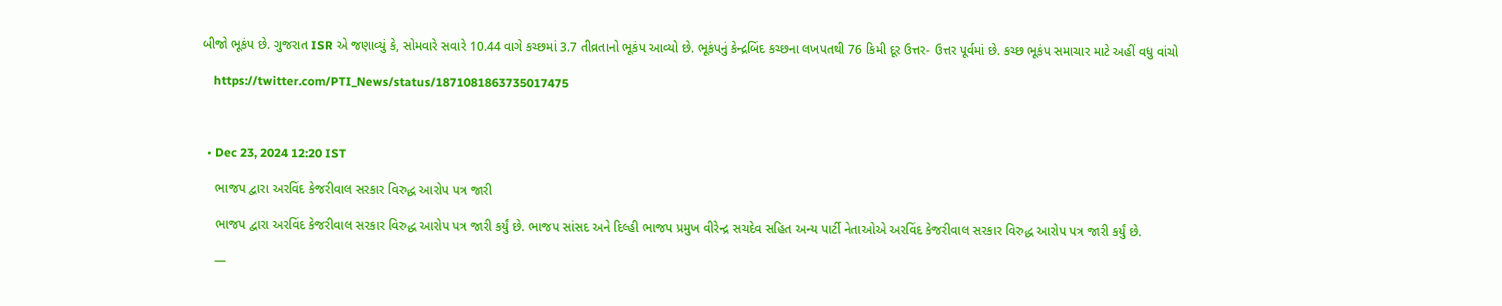બીજો ભૂકંપ છે. ગુજરાત ISR એ જણાવ્યું કે, સોમવારે સવારે 10.44 વાગે કચ્છમાં 3.7 તીવ્રતાનો ભૂકંપ આવ્યો છે. ભૂકંપનું કેન્દ્રબિંદ કચ્છના લખપતથી 76 કિમી દૂર ઉત્તર- ઉત્તર પૂર્વમાં છે. કચ્છ ભૂકંપ સમાચાર માટે અહીં વધુ વાંચો

    https://twitter.com/PTI_News/status/1871081863735017475



  • Dec 23, 2024 12:20 IST

    ભાજપ દ્વારા અરવિંદ કેજરીવાલ સરકાર વિરુદ્ધ આરોપ પત્ર જારી

    ભાજપ દ્વારા અરવિંદ કેજરીવાલ સરકાર વિરુદ્ધ આરોપ પત્ર જારી કર્યું છે. ભાજપ સાંસદ અને દિલ્હી ભાજપ પ્રમુખ વીરેન્દ્ર સચદેવ સહિત અન્ય પાર્ટી નેતાઓએ અરવિંદ કેજરીવાલ સરકાર વિરુદ્ધ આરોપ પત્ર જારી કર્યું છે.

    —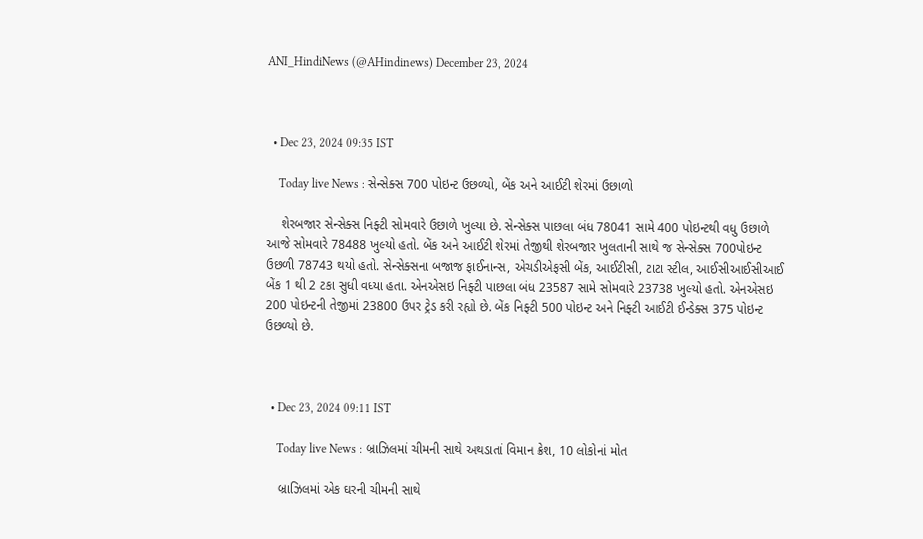ANI_HindiNews (@AHindinews) December 23, 2024



  • Dec 23, 2024 09:35 IST

    Today live News : સેન્સેક્સ 700 પોઇન્ટ ઉછળ્યો, બેંક અને આઈટી શેરમાં ઉછાળો

    શેરબજાર સેન્સેક્સ નિફ્ટી સોમવારે ઉછાળે ખુલ્યા છે. સેન્સેક્સ પાછલા બંધ 78041 સામે 400 પોઇન્ટથી વધુ ઉછાળે આજે સોમવારે 78488 ખુલ્યો હતો. બેંક અને આઈટી શેરમાં તેજીથી શેરબજાર ખુલતાની સાથે જ સેન્સેક્સ 700પોઇન્ટ ઉછળી 78743 થયો હતો. સેન્સેક્સના બજાજ ફાઈનાન્સ, એચડીએફસી બેંક, આઈટીસી, ટાટા સ્ટીલ, આઈસીઆઈસીઆઈ બેંક 1 થી 2 ટકા સુધી વધ્યા હતા. એનએસઇ નિફ્ટી પાછલા બંધ 23587 સામે સોમવારે 23738 ખુલ્યો હતો. એનએસઇ 200 પોઇન્ટની તેજીમાં 23800 ઉપર ટ્રેડ કરી રહ્યો છે. બેંક નિફ્ટી 500 પોઇન્ટ અને નિફ્ટી આઈટી ઈન્ડેક્સ 375 પોઇન્ટ ઉછળ્યો છે.



  • Dec 23, 2024 09:11 IST

    Today live News : બ્રાઝિલમાં ચીમની સાથે અથડાતાં વિમાન ક્રેશ, 10 લોકોનાં મોત

    બ્રાઝિલમાં એક ઘરની ચીમની સાથે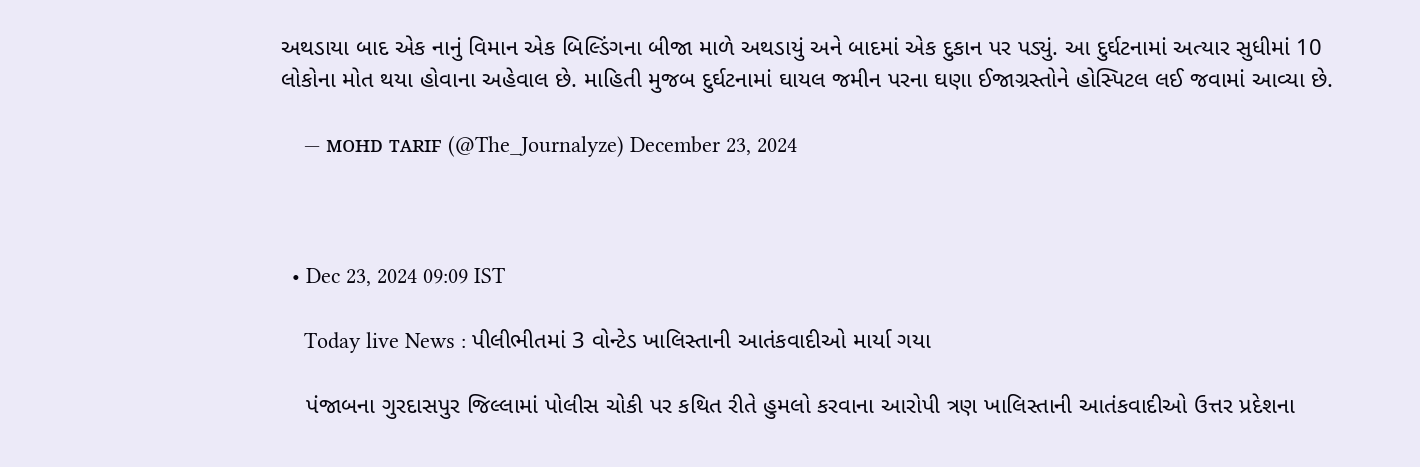અથડાયા બાદ એક નાનું વિમાન એક બિલ્ડિંગના બીજા માળે અથડાયું અને બાદમાં એક દુકાન પર પડ્યું. આ દુર્ઘટનામાં અત્યાર સુધીમાં 10 લોકોના મોત થયા હોવાના અહેવાલ છે. માહિતી મુજબ દુર્ઘટનામાં ઘાયલ જમીન પરના ઘણા ઈજાગ્રસ્તોને હોસ્પિટલ લઈ જવામાં આવ્યા છે.

    — ᴍᴏʜᴅ ᴛᴀʀɪꜰ (@The_Journalyze) December 23, 2024



  • Dec 23, 2024 09:09 IST

    Today live News : પીલીભીતમાં 3 વોન્ટેડ ખાલિસ્તાની આતંકવાદીઓ માર્યા ગયા

    પંજાબના ગુરદાસપુર જિલ્લામાં પોલીસ ચોકી પર કથિત રીતે હુમલો કરવાના આરોપી ત્રણ ખાલિસ્તાની આતંકવાદીઓ ઉત્તર પ્રદેશના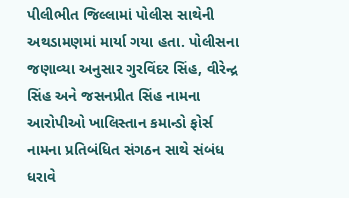પીલીભીત જિલ્લામાં પોલીસ સાથેની અથડામણમાં માર્યા ગયા હતા. પોલીસના જણાવ્યા અનુસાર ગુરવિંદર સિંહ, વીરેન્દ્ર સિંહ અને જસનપ્રીત સિંહ નામના આરોપીઓ ખાલિસ્તાન કમાન્ડો ફોર્સ નામના પ્રતિબંધિત સંગઠન સાથે સંબંધ ધરાવે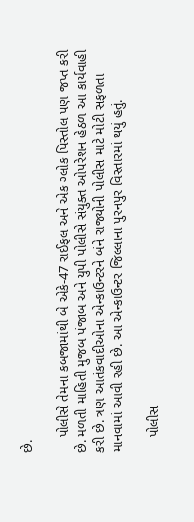છે.

    પોલીસે તેમના કબજામાંથી બે એકે-47 રાઈફલ અને એક ગ્લોક પિસ્તોલ પણ જપ્ત કરી છે. મળતી માહિતી મુજબ પંજાબ અને યુપી પોલીસે સંયુક્ત ઓપરેશન હેઠળ આ કાર્યવાહી કરી છે. ત્રણ આતંકવાદીઓના એન્કાઉન્ટરને બંને રાજ્યોની પોલીસ માટે મોટી સફળતા માનવામાં આવી રહી છે. આ એન્કાઉન્ટર જિલ્લાના પુરનપુર વિસ્તારમાં થયું હતું.

    પોલીસ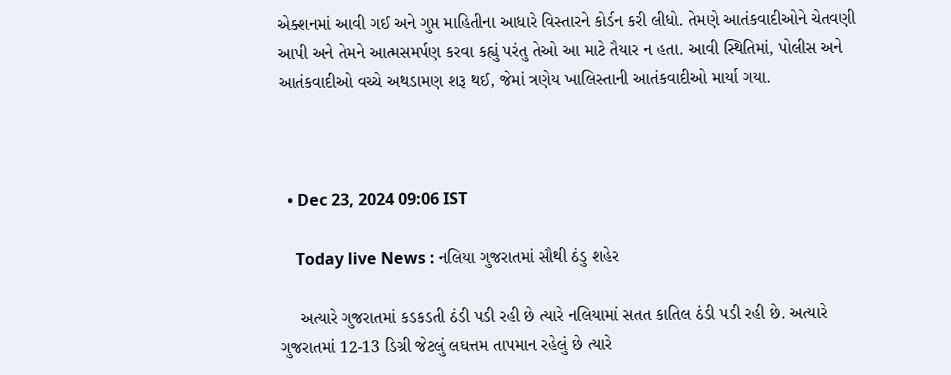એક્શનમાં આવી ગઈ અને ગુપ્ત માહિતીના આધારે વિસ્તારને કોર્ડન કરી લીધો. તેમણે આતંકવાદીઓને ચેતવણી આપી અને તેમને આત્મસમર્પણ કરવા કહ્યું પરંતુ તેઓ આ માટે તૈયાર ન હતા. આવી સ્થિતિમાં, પોલીસ અને આતંકવાદીઓ વચ્ચે અથડામણ શરૂ થઈ, જેમાં ત્રણેય ખાલિસ્તાની આતંકવાદીઓ માર્યા ગયા.



  • Dec 23, 2024 09:06 IST

    Today live News : નલિયા ગુજરાતમાં સૌથી ઠંડુ શહેર

    અત્યારે ગુજરાતમાં કડકડતી ઠંડી પડી રહી છે ત્યારે નલિયામાં સતત કાતિલ ઠંડી પડી રહી છે. અત્યારે ગુજરાતમાં 12-13 ડિગ્રી જેટલું લઘત્તમ તાપમાન રહેલું છે ત્યારે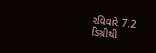રવિવારે 7.2 ડિગ્રીથી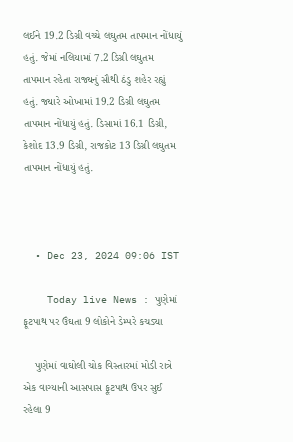લઈને 19.2 ડિગ્રી વચ્ચે લઘુતમ તાપમાન નોંધાયું હતું. જેમાં નલિયામાં 7.2 ડિગ્રી લઘુતમ તાપમાન રહેતા રાજ્યનું સૌથી ઠંડુ શહેર રહ્યું હતું. જ્યારે ઓખામાં 19.2 ડિગ્રી લઘુતમ તાપમાન નોંધાયું હતું. ડિસામાં 16.1 ડિગ્રી, કેશોદ 13.9 ડિગ્રી, રાજકોટ 13 ડિગ્રી લઘુતમ તાપમાન નોંધાયું હતું.



  • Dec 23, 2024 09:06 IST

    Today live News : પુણેમાં ફૂટપાથ પર ઉંઘતા 9 લોકોને ડેમ્પરે કચડ્યા

    પુણેમાં વાઘોલી ચોક વિસ્તારમાં મોડી રાત્રે એક વાગ્યાની આસપાસ ફૂટપાથ ઉપર સુઈ રહેલા 9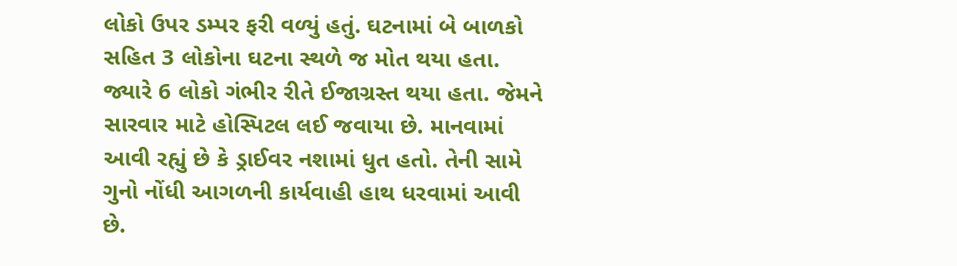લોકો ઉપર ડમ્પર ફરી વળ્યું હતું. ઘટનામાં બે બાળકો સહિત 3 લોકોના ઘટના સ્થળે જ મોત થયા હતા. જ્યારે 6 લોકો ગંભીર રીતે ઈજાગ્રસ્ત થયા હતા. જેમને સારવાર માટે હોસ્પિટલ લઈ જવાયા છે. માનવામાં આવી રહ્યું છે કે ડ્રાઈવર નશામાં ધુત હતો. તેની સામે ગુનો નોંધી આગળની કાર્યવાહી હાથ ધરવામાં આવી છે.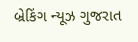બ્રેકિંગ ન્યૂઝ ગુજરાત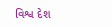વિશ્વ દેશ